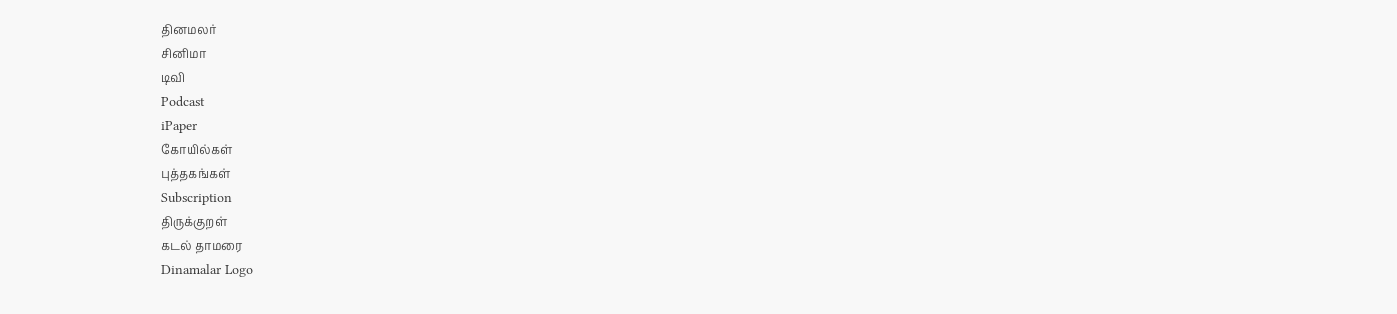தினமலர்
சினிமா
டிவி
Podcast
iPaper
கோயில்கள்
புத்தகங்கள்
Subscription
திருக்குறள்
கடல் தாமரை
Dinamalar Logo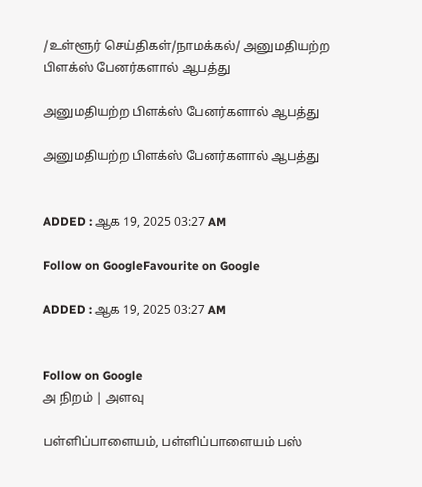/உள்ளூர் செய்திகள்/நாமக்கல்/ அனுமதியற்ற பிளக்ஸ் பேனர்களால் ஆபத்து

அனுமதியற்ற பிளக்ஸ் பேனர்களால் ஆபத்து

அனுமதியற்ற பிளக்ஸ் பேனர்களால் ஆபத்து


ADDED : ஆக 19, 2025 03:27 AM

Follow on GoogleFavourite on Google

ADDED : ஆக 19, 2025 03:27 AM


Follow on Google
அ நிறம் | அளவு

பள்ளிப்பாளையம், பள்ளிப்பாளையம் பஸ்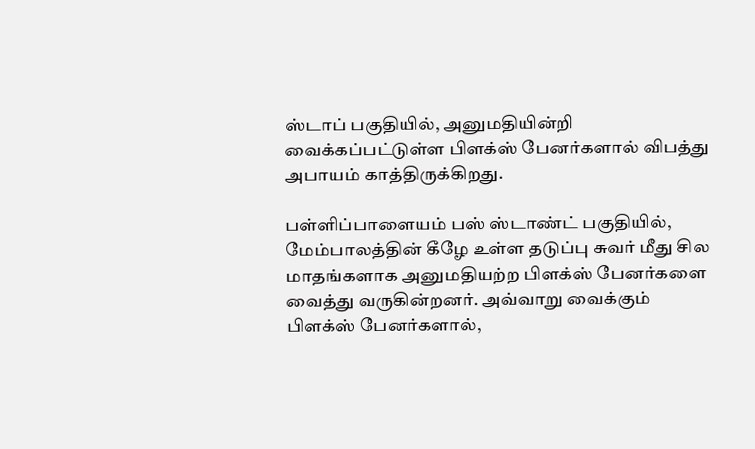ஸ்டாப் பகுதியில், அனுமதியின்றி வைக்கப்பட்டுள்ள பிளக்ஸ் பேனர்களால் விபத்து அபாயம் காத்திருக்கிறது.

பள்ளிப்பாளையம் பஸ் ஸ்டாண்ட் பகுதியில், மேம்பாலத்தின் கீழே உள்ள தடுப்பு சுவர் மீது சில மாதங்களாக அனுமதியற்ற பிளக்ஸ் பேனர்களை வைத்து வருகின்றனர். அவ்வாறு வைக்கும் பிளக்ஸ் பேனர்களால்,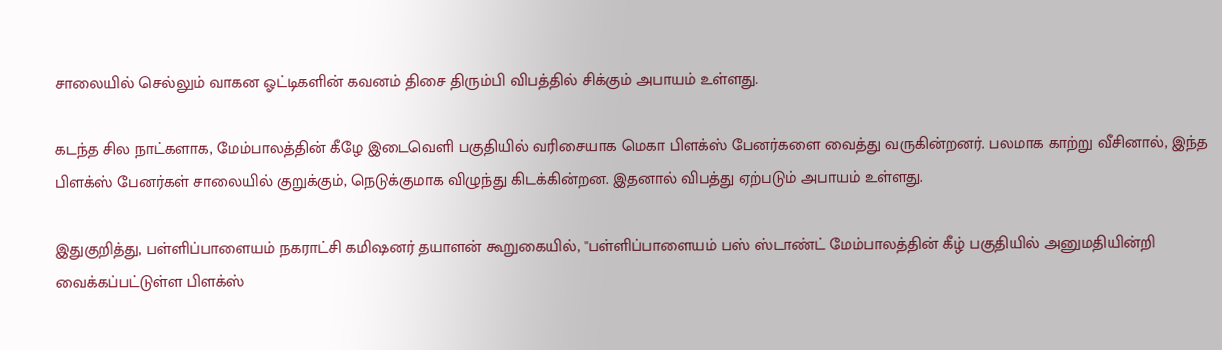சாலையில் செல்லும் வாகன ஓட்டிகளின் கவனம் திசை திரும்பி விபத்தில் சிக்கும் அபாயம் உள்ளது.

கடந்த சில நாட்களாக, மேம்பாலத்தின் கீழே இடைவெளி பகுதியில் வரிசையாக மெகா பிளக்ஸ் பேனர்களை வைத்து வருகின்றனர். பலமாக காற்று வீசினால், இந்த பிளக்ஸ் பேனர்கள் சாலையில் குறுக்கும், நெடுக்குமாக விழுந்து கிடக்கின்றன. இதனால் விபத்து ஏற்படும் அபாயம் உள்ளது.

இதுகுறித்து, பள்ளிப்பாளையம் நகராட்சி கமிஷனர் தயாளன் கூறுகையில், ''பள்ளிப்பாளையம் பஸ் ஸ்டாண்ட் மேம்பாலத்தின் கீழ் பகுதியில் அனுமதியின்றி வைக்கப்பட்டுள்ள பிளக்ஸ்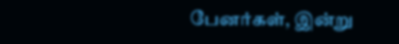பேனர்கள், இன்று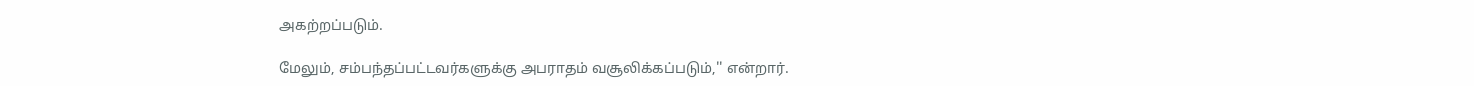அகற்றப்படும்.

மேலும், சம்பந்தப்பட்டவர்களுக்கு அபராதம் வசூலிக்கப்படும்,'' என்றார்.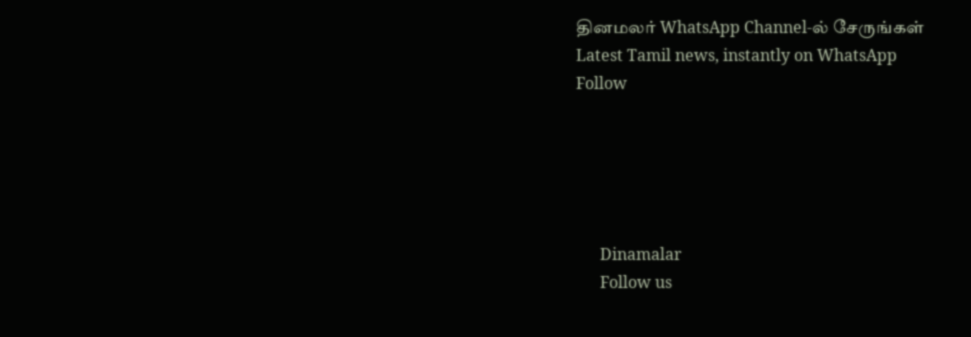தினமலர் WhatsApp Channel-ல் சேருங்கள்
Latest Tamil news, instantly on WhatsApp
Follow





      Dinamalar
      Follow us